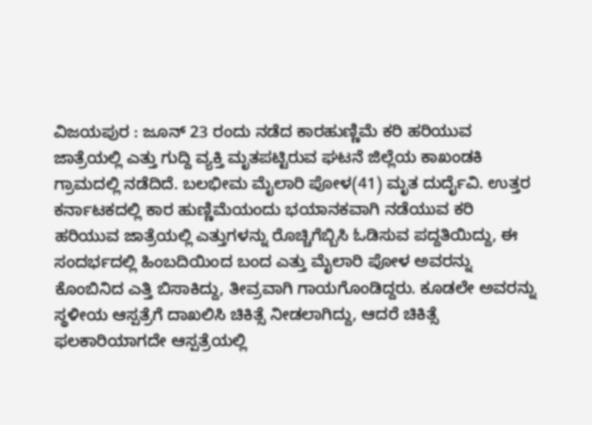ವಿಜಯಪುರ : ಜೂನ್ 23 ರಂದು ನಡೆದ ಕಾರಹುಣ್ಣಿಮೆ ಕರಿ ಹರಿಯುವ ಜಾತ್ರೆಯಲ್ಲಿ ಎತ್ತು ಗುದ್ದಿ ವ್ಯಕ್ತಿ ಮೃತಪಟ್ಟಿರುವ ಘಟನೆ ಜಿಲ್ಲೆಯ ಕಾಖಂಡಕಿ ಗ್ರಾಮದಲ್ಲಿ ನಡೆದಿದೆ. ಬಲಭೀಮ ಮೈಲಾರಿ ಪೋಳ(41) ಮೃತ ದುರ್ದೈವಿ. ಉತ್ತರ ಕರ್ನಾಟಕದಲ್ಲಿ ಕಾರ ಹುಣ್ಣಿಮೆಯಂದು ಭಯಾನಕವಾಗಿ ನಡೆಯುವ ಕರಿ ಹರಿಯುವ ಜಾತ್ರೆಯಲ್ಲಿ ಎತ್ತುಗಳನ್ನು ರೊಚ್ಚಿಗೆಬ್ಬಿಸಿ ಓಡಿಸುವ ಪದ್ದತಿಯಿದ್ದು, ಈ ಸಂದರ್ಭದಲ್ಲಿ ಹಿಂಬದಿಯಿಂದ ಬಂದ ಎತ್ತು ಮೈಲಾರಿ ಪೋಳ ಅವರನ್ನು ಕೊಂಬಿನಿದ ಎತ್ತಿ ಬಿಸಾಕಿದ್ದು, ತೀವ್ರವಾಗಿ ಗಾಯಗೊಂಡಿದ್ದರು. ಕೂಡಲೇ ಅವರನ್ನು ಸ್ಥಳೀಯ ಆಸ್ಪತ್ರೆಗೆ ದಾಖಲಿಸಿ ಚಿಕಿತ್ಸೆ ನೀಡಲಾಗಿದ್ದು, ಆದರೆ ಚಿಕಿತ್ಸೆ ಫಲಕಾರಿಯಾಗದೇ ಆಸ್ಪತ್ರೆಯಲ್ಲಿ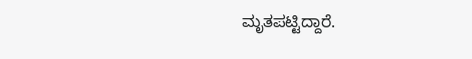ಮೃತಪಟ್ಟಿದ್ದಾರೆ.